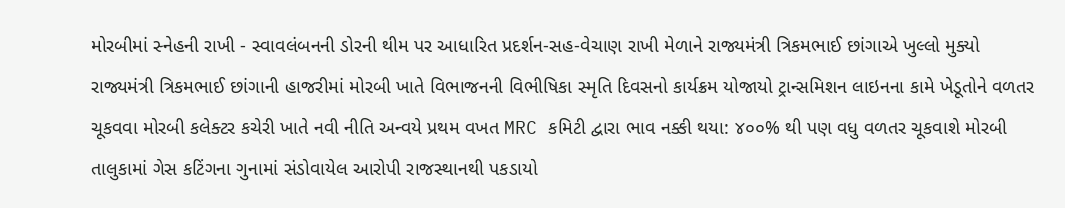મોરબીમાં સ્નેહની રાખી - સ્વાવલંબનની ડોરની થીમ પર આધારિત પ્રદર્શન-સહ-વેચાણ રાખી મેળાને રાજ્યમંત્રી ત્રિકમભાઈ છાંગાએ ખુલ્લો મુક્યો રાજ્યમંત્રી ત્રિકમભાઈ છાંગાની હાજરીમાં મોરબી ખાતે વિભાજનની વિભીષિકા સ્મૃતિ દિવસનો કાર્યક્રમ યોજાયો ટ્રાન્સમિશન લાઇનના કામે ખેડૂતોને વળતર ચૂકવવા મોરબી કલેક્ટર કચેરી ખાતે નવી નીતિ અન્વયે પ્રથમ વખત MRC કમિટી દ્વારા ભાવ નક્કી થયા: ૪૦૦% થી પણ વધુ વળતર ચૂકવાશે મોરબી તાલુકામાં ગેસ કટિંગના ગુનામાં સંડોવાયેલ આરોપી રાજસ્થાનથી પકડાયો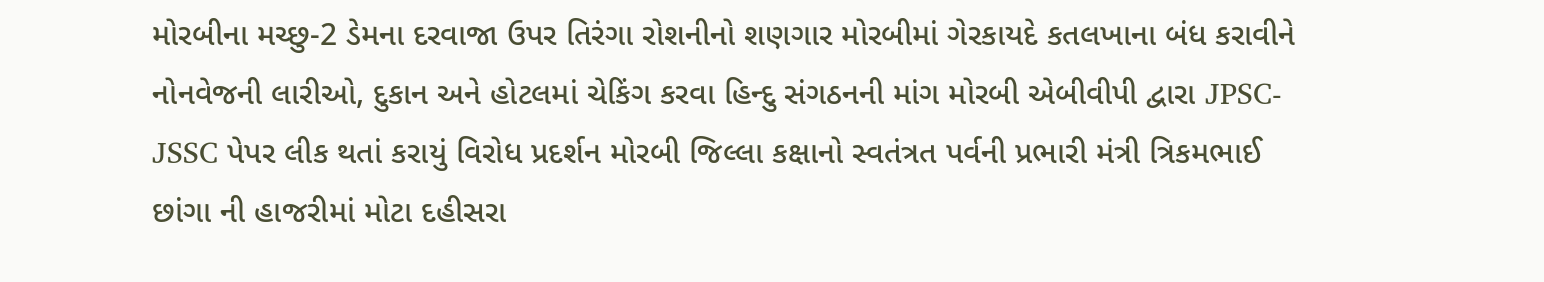મોરબીના મચ્છુ-2 ડેમના દરવાજા ઉપર તિરંગા રોશનીનો શણગાર મોરબીમાં ગેરકાયદે કતલખાના બંધ કરાવીને નોનવેજની લારીઓ, દુકાન અને હોટલમાં ચેકિંગ કરવા હિન્દુ સંગઠનની માંગ મોરબી એબીવીપી દ્વારા JPSC-JSSC પેપર લીક થતાં કરાયું વિરોધ પ્રદર્શન મોરબી જિલ્લા કક્ષાનો સ્વતંત્રત પર્વની પ્રભારી મંત્રી ત્રિકમભાઈ છાંગા ની હાજરીમાં મોટા દહીસરા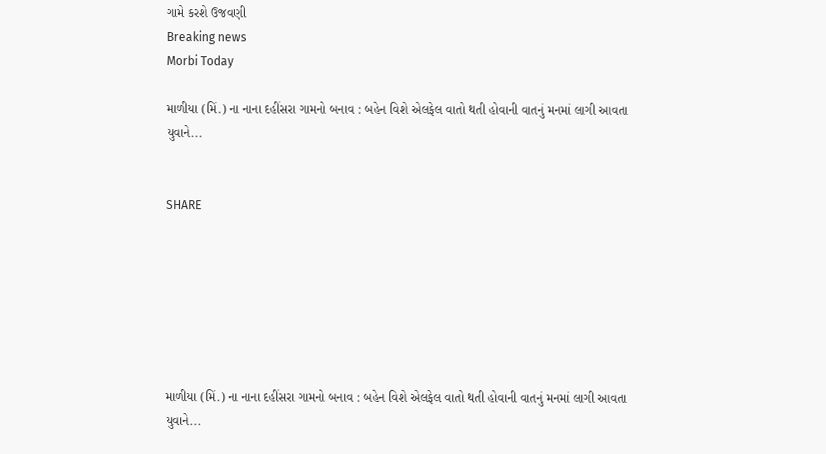ગામે કરશે ઉજવણી
Breaking news
Morbi Today

માળીયા (મિં.) ના નાના દહીંસરા ગામનો બનાવ : બહેન વિશે એલફેલ વાતો થતી હોવાની વાતનું મનમાં લાગી આવતા યુવાને...


SHARE







માળીયા (મિં.) ના નાના દહીંસરા ગામનો બનાવ : બહેન વિશે એલફેલ વાતો થતી હોવાની વાતનું મનમાં લાગી આવતા યુવાને...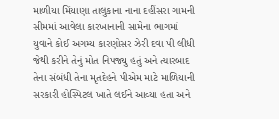માળીયા મિંયાણા તાલુકાના નાના દહીંસરા ગામની સીમમાં આવેલા કારખાનાની સામેના ભાગમાં યુવાને કોઈ અગમ્ય કારણોસર ઝેરી દવા પી લીધી જેથી કરીને તેનું મોત નિપજ્યુ હતું અને ત્યારબાદ તેના સંબંધી તેના મૃતદેહને પીએમ માટે માળિયાની સરકારી હોસ્પિટલ ખાતે લઈને આવ્યા હતા અને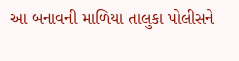આ બનાવની માળિયા તાલુકા પોલીસને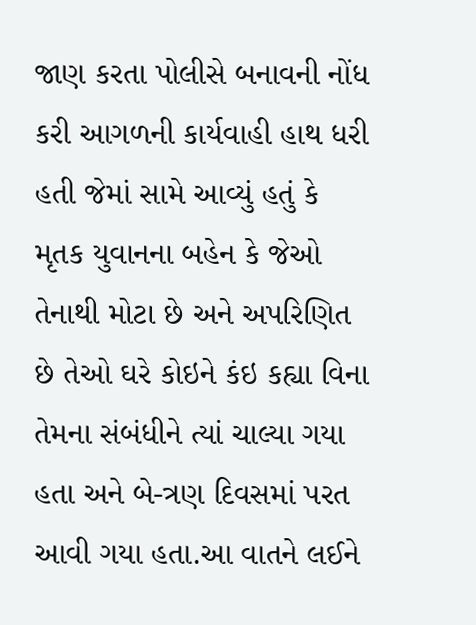જાણ કરતા પોલીસે બનાવની નોંધ કરી આગળની કાર્યવાહી હાથ ધરી હતી જેમાં સામે આવ્યું હતું કે મૃતક યુવાનના બહેન કે જેઓ તેનાથી મોટા છે અને અપરિણિત છે તેઓ ઘરે કોઇને કંઇ કહ્યા વિના તેમના સંબંધીને ત્યાં ચાલ્યા ગયા હતા અને બે-ત્રણ દિવસમાં પરત આવી ગયા હતા.આ વાતને લઈને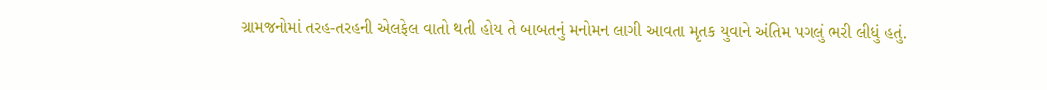ગ્રામજનોમાં તરહ-તરહની એલફેલ વાતો થતી હોય તે બાબતનું મનોમન લાગી આવતા મૃતક યુવાને અંતિમ પગલું ભરી લીધું હતું.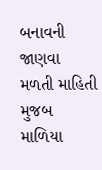બનાવની જાણવા મળતી માહિતી મુજબ માળિયા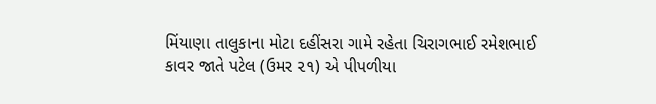મિંયાણા તાલુકાના મોટા દહીંસરા ગામે રહેતા ચિરાગભાઈ રમેશભાઈ કાવર જાતે પટેલ (ઉમર ૨૧) એ પીપળીયા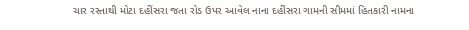ચાર રસ્તાથી મોટા દહીંસરા જતા રોડ ઉપર આવેલ નાના દહીંસરા ગામની સીમમાં હિતકારી નામના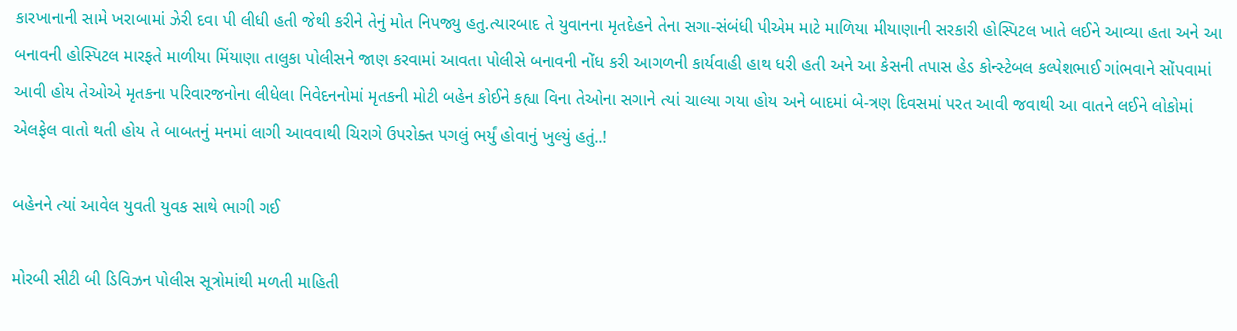કારખાનાની સામે ખરાબામાં ઝેરી દવા પી લીધી હતી જેથી કરીને તેનું મોત નિપજ્યુ હતુ.ત્યારબાદ તે યુવાનના મૃતદેહને તેના સગા-સંબંધી પીએમ માટે માળિયા મીયાણાની સરકારી હોસ્પિટલ ખાતે લઈને આવ્યા હતા અને આ બનાવની હોસ્પિટલ મારફતે માળીયા મિંયાણા તાલુકા પોલીસને જાણ કરવામાં આવતા પોલીસે બનાવની નોંધ કરી આગળની કાર્યવાહી હાથ ધરી હતી અને આ કેસની તપાસ હેડ કોન્સ્ટેબલ કલ્પેશભાઈ ગાંભવાને સોંપવામાં આવી હોય તેઓએ મૃતકના પરિવારજનોના લીધેલા નિવેદનનોમાં મૃતકની મોટી બહેન કોઈને કહ્યા વિના તેઓના સગાને ત્યાં ચાલ્યા ગયા હોય અને બાદમાં બે-ત્રણ દિવસમાં પરત આવી જવાથી આ વાતને લઈને લોકોમાં એલફેલ વાતો થતી હોય તે બાબતનું મનમાં લાગી આવવાથી ચિરાગે ઉપરોક્ત પગલું ભર્યું હોવાનું ખુલ્યું હતું..!

બહેનને ત્યાં આવેલ યુવતી યુવક સાથે ભાગી ગઈ

મોરબી સીટી બી ડિવિઝન પોલીસ સૂત્રોમાંથી મળતી માહિતી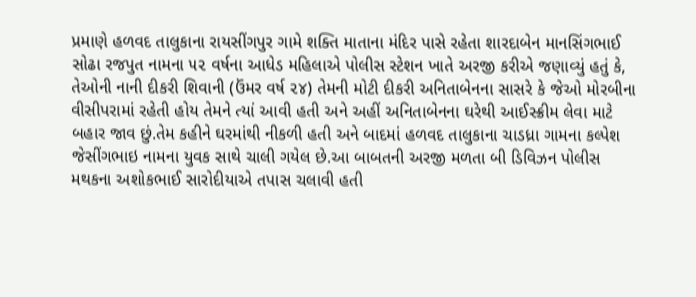પ્રમાણે હળવદ તાલુકાના રાયસીંગપુર ગામે શક્તિ માતાના મંદિર પાસે રહેતા શારદાબેન માનસિંગભાઈ સોઢા રજપુત નામના ૫૨ વર્ષના આધેડ મહિલાએ પોલીસ સ્ટેશન ખાતે અરજી કરીએ જણાવ્યું હતું કે, તેઓની નાની દીકરી શિવાની (ઉંમર વર્ષ ૨૪) તેમની મોટી દીકરી અનિતાબેનના સાસરે કે જેઓ મોરબીના વીસીપરામાં રહેતી હોય તેમને ત્યાં આવી હતી અને અહીં અનિતાબેનના ઘરેથી આઈસ્ક્રીમ લેવા માટે બહાર જાવ છું.તેમ કહીને ઘરમાંથી નીકળી હતી અને બાદમાં હળવદ તાલુકાના ચાડધ્રા ગામના કલ્પેશ જેસીંગભાઇ નામના યુવક સાથે ચાલી ગયેલ છે.આ બાબતની અરજી મળતા બી ડિવિઝન પોલીસ મથકના અશોકભાઈ સારોદીયાએ તપાસ ચલાવી હતી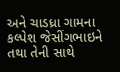અને ચાડધ્રા ગામના કલ્પેશ જેસીંગભાઇને તથા તેની સાથે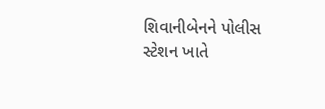શિવાનીબેનને પોલીસ સ્ટેશન ખાતે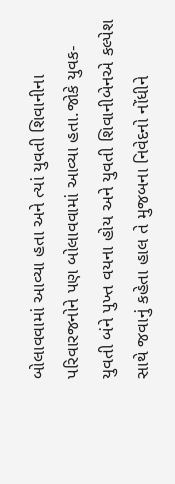બોલાવવામાં આવ્યા હતા અને ત્યાં યુવતી શિવાનીના પરિવારજનોને પણ બોલાવવામાં આવ્યા હતા.જોકે યુવક-યુવતી બંને પુખ્ત વયના હોય અને યુવતી શિવાનીબેનએ કલ્પેશ સાથે જવાનું કહેતા હાલ તે મુજબના નિવેદનો નોંધીને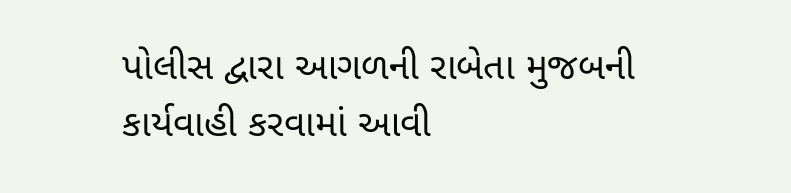પોલીસ દ્વારા આગળની રાબેતા મુજબની કાર્યવાહી કરવામાં આવી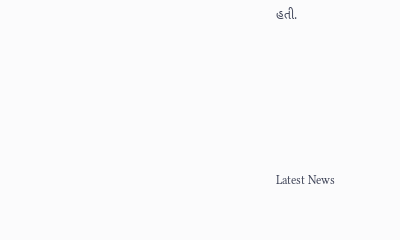હતી.






Latest News